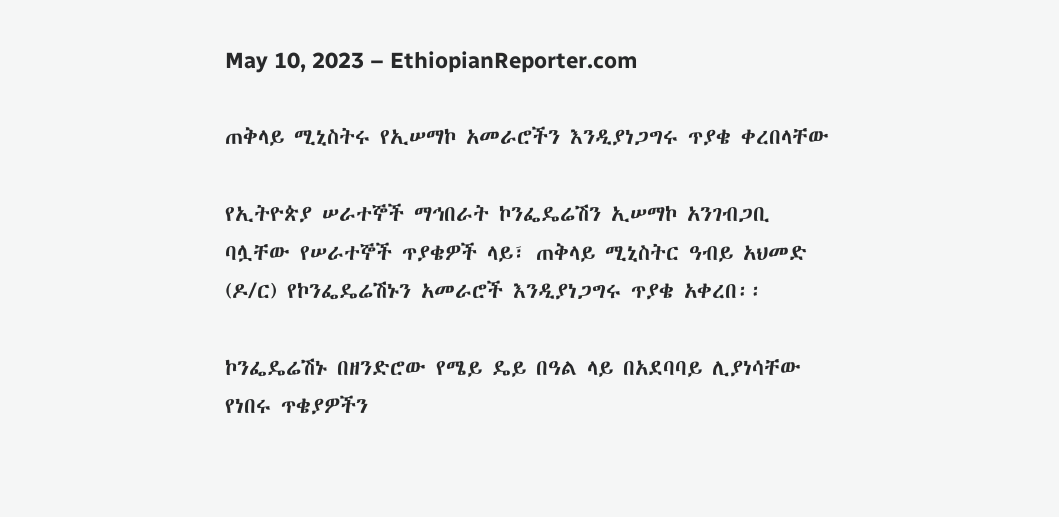May 10, 2023 – EthiopianReporter.com

ጠቅላይ ሚኒስትሩ የኢሠማኮ አመራሮችን እንዲያነጋግሩ ጥያቄ ቀረበላቸው

የኢትዮጵያ ሠራተኞች ማኅበራት ኮንፌዴሬሽን ኢሠማኮ አንገብጋቢ ባሏቸው የሠራተኞች ጥያቄዎች ላይ፣ ጠቅላይ ሚኒስትር ዓብይ አህመድ (ዶ/ር) የኮንፌዴሬሽኑን አመራሮች እንዲያነጋግሩ ጥያቄ አቀረበ፡፡

ኮንፌዴሬሽኑ በዘንድሮው የሜይ ዴይ በዓል ላይ በአደባባይ ሊያነሳቸው የነበሩ ጥቄያዎችን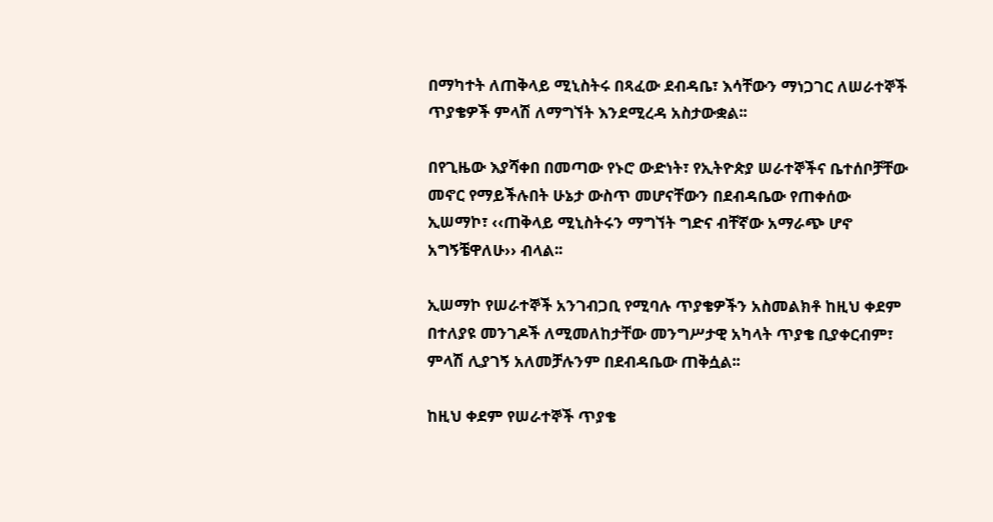በማካተት ለጠቅላይ ሚኒስትሩ በጻፈው ደብዳቤ፣ እሳቸውን ማነጋገር ለሠራተኞች ጥያቄዎች ምላሽ ለማግኘት እንደሚረዳ አስታውቋል፡፡

በየጊዜው እያሻቀበ በመጣው የኑሮ ውድነት፣ የኢትዮጵያ ሠራተኞችና ቤተሰቦቻቸው መኖር የማይችሉበት ሁኔታ ውስጥ መሆናቸውን በደብዳቤው የጠቀሰው ኢሠማኮ፣ ‹‹ጠቅላይ ሚኒስትሩን ማግኘት ግድና ብቸኛው አማራጭ ሆኖ አግኝቼዋለሁ›› ብላል፡፡

ኢሠማኮ የሠራተኞች አንገብጋቢ የሚባሉ ጥያቄዎችን አስመልክቶ ከዚህ ቀደም በተለያዩ መንገዶች ለሚመለከታቸው መንግሥታዊ አካላት ጥያቄ ቢያቀርብም፣ ምላሽ ሊያገኝ አለመቻሉንም በደብዳቤው ጠቅሷል፡፡

ከዚህ ቀደም የሠራተኞች ጥያቄ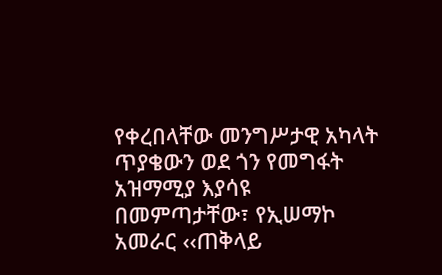የቀረበላቸው መንግሥታዊ አካላት ጥያቄውን ወደ ጎን የመግፋት አዝማሚያ እያሳዩ በመምጣታቸው፣ የኢሠማኮ አመራር ‹‹ጠቅላይ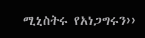ሚኒስትሩ የአነጋግሩን››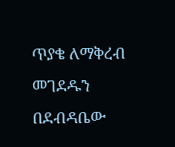ጥያቄ ለማቅረብ መገደዱን በደብዳቤው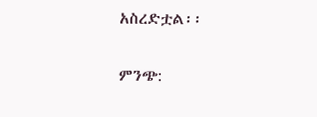አስረድቷል፡፡

ምንጭ: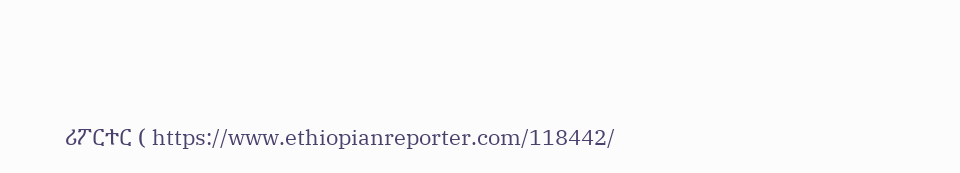ሪፖርተር ( https://www.ethiopianreporter.com/118442/